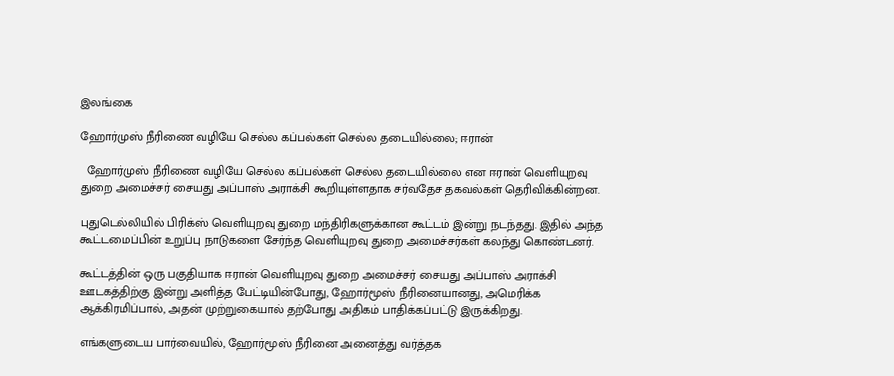இலங்கை

ஹோர்முஸ் நீரிணை வழியே செல்ல கப்பல்கள் செல்ல தடையில்லை; ஈரான்

  ஹோர்முஸ் நீரிணை வழியே செல்ல கப்பல்கள் செல்ல தடையில்லை என ஈரான் வெளியுறவு துறை அமைச்சர் சையது அப்பாஸ் அராக்சி கூறியுள்ளதாக சர்வதேச தகவல்கள் தெரிவிக்கின்றன.

புதுடெல்லியில் பிரிக்ஸ் வெளியுறவு துறை மந்திரிகளுக்கான கூட்டம் இன்று நடந்தது. இதில் அந்த கூட்டமைப்பின் உறுப்பு நாடுகளை சேர்ந்த வெளியுறவு துறை அமைச்சர்கள் கலந்து கொண்டனர்.

கூட்டத்தின் ஒரு பகுதியாக ஈரான் வெளியுறவு துறை அமைச்சர் சையது அப்பாஸ் அராக்சி ஊடகத்திற்கு இன்று அளித்த பேட்டியின்போது, ஹோர்மூஸ் நீரினையானது, அமெரிக்க ஆக்கிரமிப்பால், அதன் முற்றுகையால் தற்போது அதிகம் பாதிக்கப்பட்டு இருக்கிறது.

எங்களுடைய பார்வையில், ஹோர்மூஸ் நீரினை அனைத்து வர்த்தக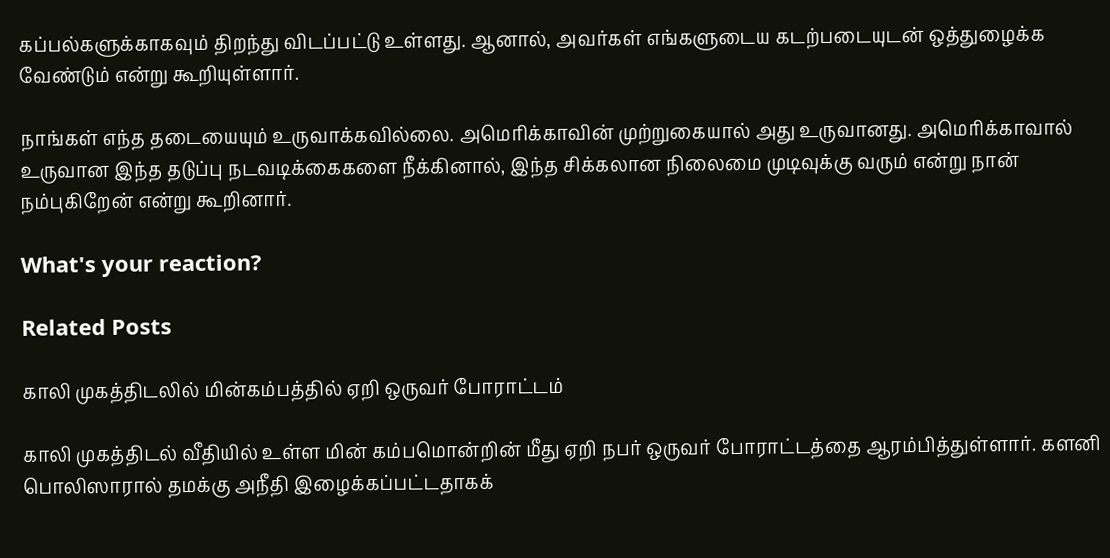கப்பல்களுக்காகவும் திறந்து விடப்பட்டு உள்ளது. ஆனால், அவர்கள் எங்களுடைய கடற்படையுடன் ஒத்துழைக்க வேண்டும் என்று கூறியுள்ளார்.

நாங்கள் எந்த தடையையும் உருவாக்கவில்லை. அமெரிக்காவின் முற்றுகையால் அது உருவானது. அமெரிக்காவால் உருவான இந்த தடுப்பு நடவடிக்கைகளை நீக்கினால், இந்த சிக்கலான நிலைமை முடிவுக்கு வரும் என்று நான் நம்புகிறேன் என்று கூறினார்.

What's your reaction?

Related Posts

காலி முகத்திடலில் மின்கம்பத்தில் ஏறி ஒருவர் போராட்டம்

காலி முகத்திடல் வீதியில் உள்ள மின் கம்பமொன்றின் மீது ஏறி நபர் ஒருவர் போராட்டத்தை ஆரம்பித்துள்ளார். களனி பொலிஸாரால் தமக்கு அநீதி இழைக்கப்பட்டதாகக்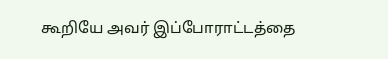கூறியே அவர் இப்போராட்டத்தை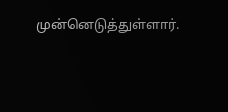முன்னெடுத்துள்ளார்.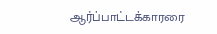ஆர்ப்பாட்டக்காரரை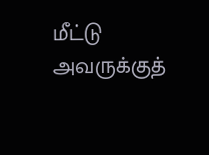மீட்டு அவருக்குத்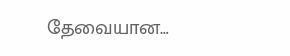தேவையான…